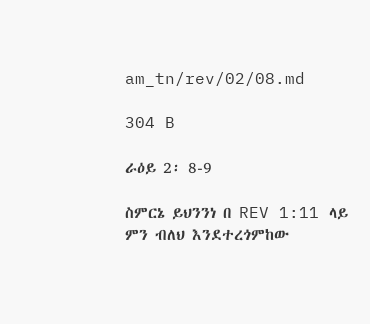am_tn/rev/02/08.md

304 B

ራዕይ 2፡ 8-9

ስምርኔ ይህንንነ በ REV 1:11 ላይ ምን ብለህ እንደተረጎምከው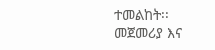ተመልከት፡፡ መጀመሪያ እና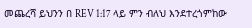መጨረሻ ይህንን በ REV 1:17 ላይ ምን ብለህ እንደተረጎምከው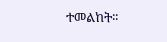ተመልከት፡፡